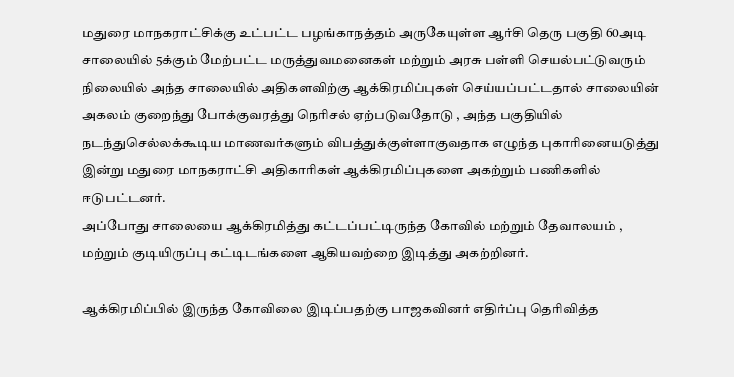மதுரை மாநகராட்சிக்கு உட்பட்ட பழங்காநத்தம் அருகேயுள்ள ஆர்சி தெரு பகுதி 60அடி சாலையில் 5க்கும் மேற்பட்ட மருத்துவமனைகள் மற்றும் அரசு பள்ளி செயல்பட்டுவரும் நிலையில் அந்த சாலையில் அதிகளவிற்கு ஆக்கிரமிப்புகள் செய்யப்பட்டதால் சாலையின் அகலம் குறைந்து போக்குவரத்து நெரிசல் ஏற்படுவதோடு , அந்த பகுதியில் நடந்துசெல்லக்கூடிய மாணவர்களும் விபத்துக்குள்ளாகுவதாக எழுந்த புகாரினையடுத்து இன்று மதுரை மாநகராட்சி அதிகாரிகள் ஆக்கிரமிப்புகளை அகற்றும் பணிகளில் ஈடுபட்டனர்.
அப்போது சாலையை ஆக்கிரமித்து கட்டப்பட்டிருந்த கோவில் மற்றும் தேவாலயம் , மற்றும் குடியிருப்பு கட்டிடங்களை ஆகியவற்றை இடித்து அகற்றினர்.

ஆக்கிரமிப்பில் இருந்த கோவிலை இடிப்பதற்கு பாஜகவினர் எதிர்ப்பு தெரிவித்த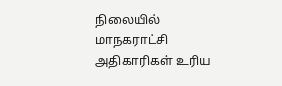நிலையில் மாநகராட்சி அதிகாரிகள் உரிய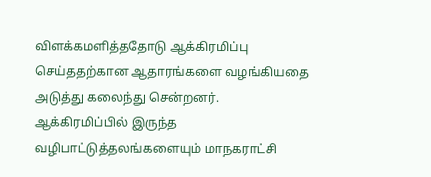விளக்கமளித்ததோடு ஆக்கிரமிப்பு செய்ததற்கான ஆதாரங்களை வழங்கியதை அடுத்து கலைந்து சென்றனர்.
ஆக்கிரமிப்பில் இருந்த வழிபாட்டுத்தலங்களையும் மாநகராட்சி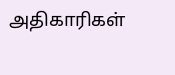அதிகாரிகள்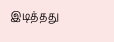இடித்தது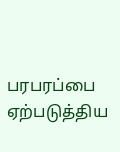பரபரப்பை ஏற்படுத்திய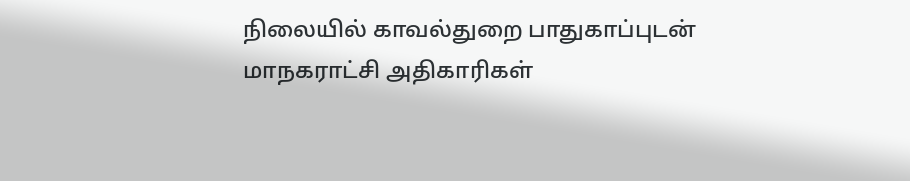நிலையில் காவல்துறை பாதுகாப்புடன் மாநகராட்சி அதிகாரிகள்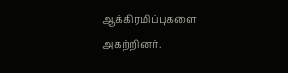ஆக்கிரமிப்புகளை அகற்றினர்.